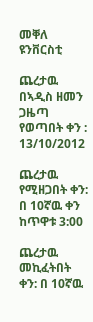መቐለ ዩንቨርስቲ

ጨረታዉ በኣዲስ ዘመን ጋዜጣ የወጣበት ቀን : 13/10/2012

ጨረታዉ የሚዘጋበት ቀን: በ 10ኛዉ ቀን ከጥዋቱ 3:00

ጨረታዉ መኪፈትበት ቀን: በ 10ኛዉ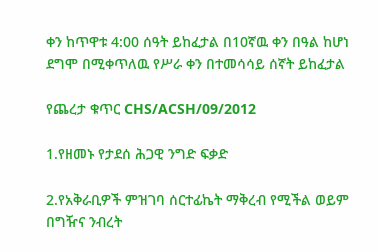ቀን ከጥዋቱ 4:00 ሰዓት ይከፈታል በ10ኛዉ ቀን በዓል ከሆነ ደግሞ በሚቀጥለዉ የሥራ ቀን በተመሳሳይ ሰኛት ይከፈታል

የጨረታ ቁጥር CHS/ACSH/09/2012

1.የዘመኑ የታደሰ ሕጋዊ ንግድ ፍቃድ

2.የአቅራቢዎች ምዝገባ ሰርተፊኬት ማቅረብ የሚችል ወይም በግዥና ንብረት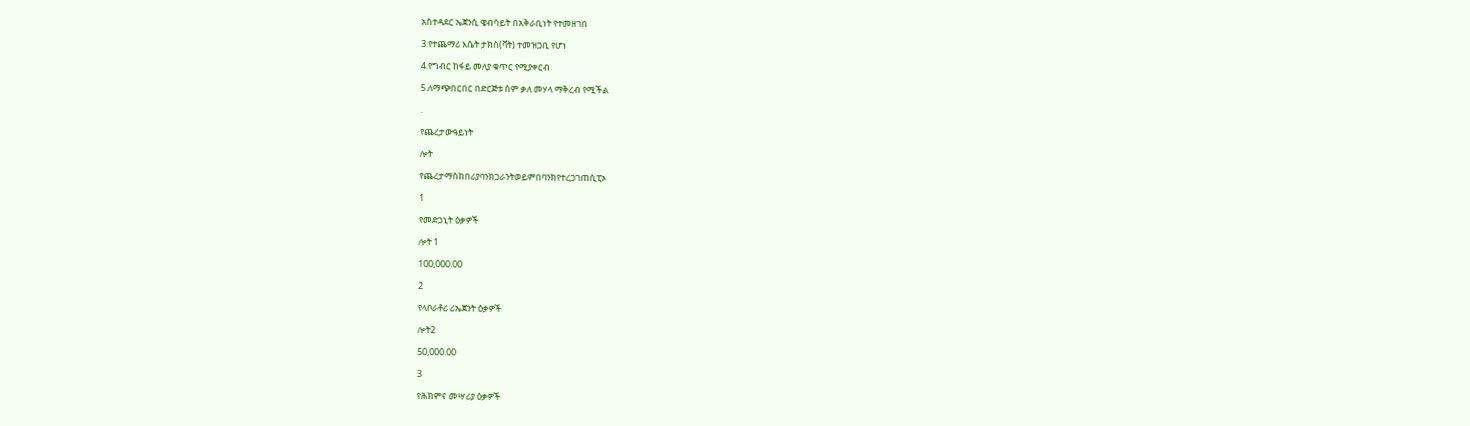አስተዳደር ኤጀንሲ ዌብሳይት በአቅራቢነት የተመዘገበ

3.የተጨማሪ እሴት ታክስ(ቫት) ተመዝጋቢ የሆነ

4.የግብር ከፋይ መለያ ቁጥር የሚያቀርብ

5.ለማጭበርበር በድርጅቱ ስም ቃለ መሃላ ማቅረብ የሚችል

.

የጨረታውዓይነት

ሎት

የጨረታማስከበሪያባንክጋራንትወይምበባንክየተረጋገጠሲፒኦ

1

የመድኃኒት ዕቃዎች

ሎት 1

100,000.00

2

የላቦራቶሪ ሪኤጀንት ዕቃዎች

ሎት2

50,000.00

3

የሕክምና መሣሪያ ዕቃዎች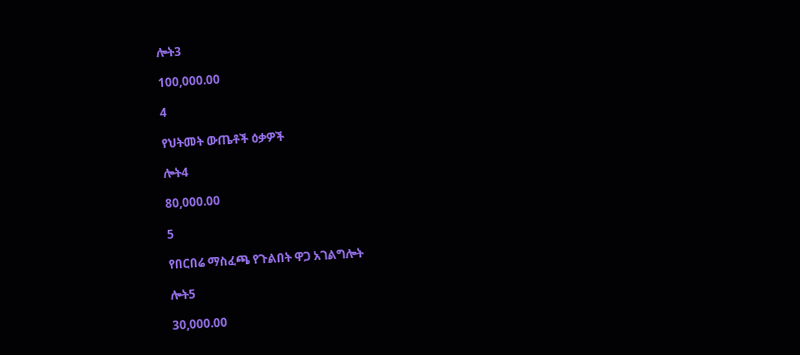ሎት3

100,000.00

4

የህትመት ውጤቶች ዕቃዎች

ሎት4

80,000.00

5

የበርበሬ ማስፈጫ የጉልበት ዋጋ አገልግሎት

ሎት5

30,000.00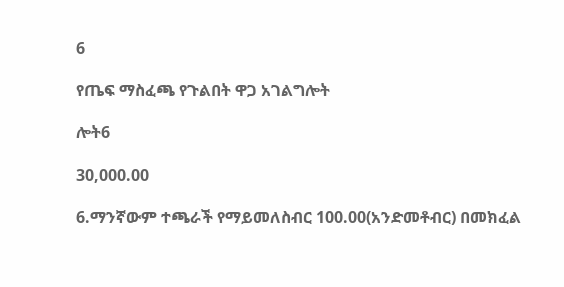6

የጤፍ ማስፈጫ የጉልበት ዋጋ አገልግሎት

ሎት6

30,000.00

6.ማንኛውም ተጫራች የማይመለስብር 100.00(አንድመቶብር) በመክፈል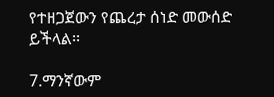የተዘጋጀውን የጨረታ ሰነድ መውሰድ ይችላል፡፡

7.ማንኛውም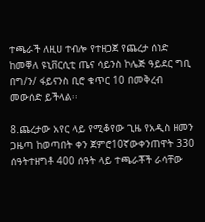ተጫራች ለዚሀ ተብሎ የተዘጋጀ የጨረታ ሰነድ ከመቐለ ዩኒቨርሲቲ ጤና ሳይንስ ኮሌጅ ዓይደር ግቢ በግ/ን/ ፋይናንስ ቢሮ ቁጥር 10 በመቅረብ መውሰድ ይችላል፡፡

8.ጨረታው አየር ላይ የሚቆየው ጊዜ የአዲስ ዘመን ጋዜጣ ከወጣበት ቀን ጀምሮ10ኛውቀንጠዋት 330 ሰዓትተዘግቶ 400 ሰዓት ላይ ተጫራቾች ራሳቸው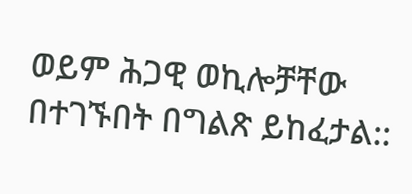ወይም ሕጋዊ ወኪሎቻቸው በተገኙበት በግልጽ ይከፈታል::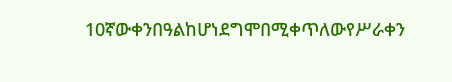10ኛውቀንበዓልከሆነደግሞበሚቀጥለውየሥራቀን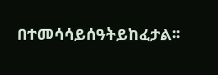በተመሳሳይሰዓትይከፈታል፡፡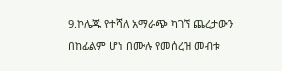9.ኮሌጁ የተሻለ አማራጭ ካገኘ ጨረታውን በከፊልም ሆነ በሙሉ የመሰረዝ መብቱ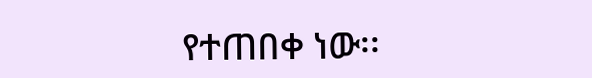የተጠበቀ ነው፡፡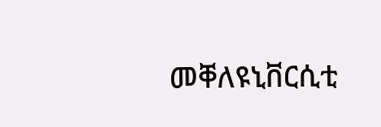መቐለዩኒቨርሲቲ